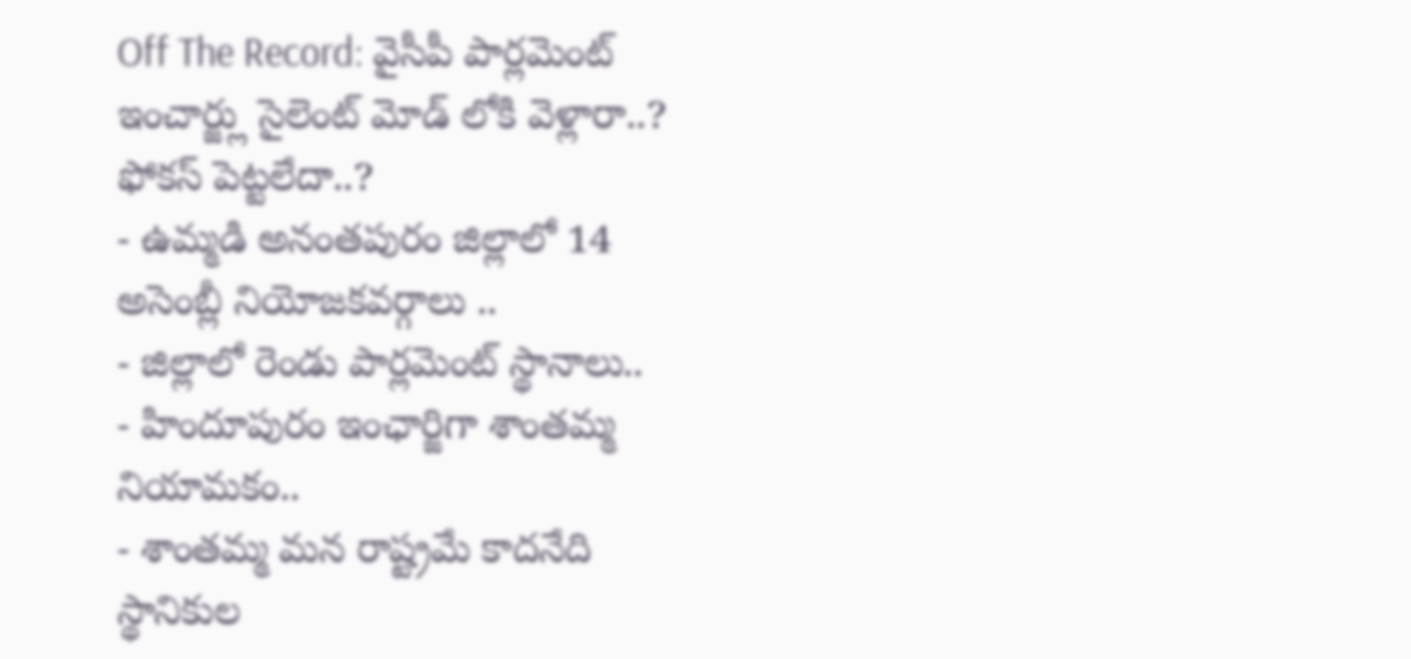Off The Record: వైసీపీ పార్లమెంట్ ఇంచార్జ్లు సైలెంట్ మోడ్ లోకి వెళ్లారా..? ఫోకస్ పెట్టలేదా..?
- ఉమ్మడి అనంతపురం జిల్లాలో 14 అసెంబ్లీ నియోజకవర్గాలు ..
- జిల్లాలో రెండు పార్లమెంట్ స్థానాలు..
- హిందూపురం ఇంఛార్జిగా శాంతమ్మ నియామకం..
- శాంతమ్మ మన రాష్ట్రమే కాదనేది స్థానికుల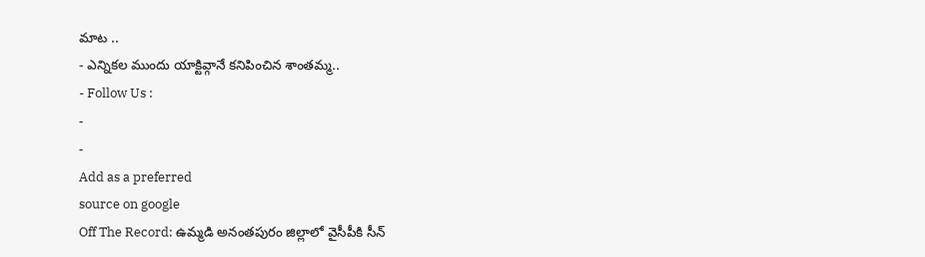మాట ..
- ఎన్నికల ముందు యాక్టివ్గానే కనిపించిన శాంతమ్మ..
- Follow Us :
-
-
Add as a preferred
source on google
Off The Record: ఉమ్మడి అనంతపురం జిల్లాలో వైసీపీకి సీన్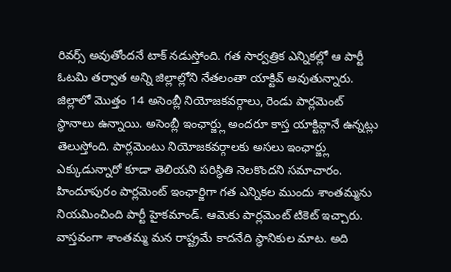రివర్స్ అవుతోందనే టాక్ నడుస్తోంది. గత సార్వత్రిక ఎన్నికల్లో ఆ పార్టీ ఓటమి తర్వాత అన్ని జిల్లాల్లోని నేతలంతా యాక్టివ్ అవుతున్నారు. జిల్లాలో మొత్తం 14 అసెంబ్లీ నియోజకవర్గాలు, రెండు పార్లమెంట్ స్థానాలు ఉన్నాయి. అసెంబ్లీ ఇంఛార్జ్లు అందరూ కాస్త యాక్టివ్గానే ఉన్నట్లు తెలుస్తోంది. పార్లమెంటు నియోజకవర్గాలకు అసలు ఇంఛార్జ్లు ఎక్కుడున్నారో కూడా తెలియని పరిస్థితి నెలకొందని సమాచారం. హిందూపురం పార్లమెంట్ ఇంఛార్జిగా గత ఎన్నికల ముందు శాంతమ్మను నియమించింది పార్టీ హైకమాండ్. ఆమెకు పార్లమెంట్ టికెట్ ఇచ్చారు. వాస్తవంగా శాంతమ్మ మన రాష్ట్రమే కాదనేది స్థానికుల మాట. అది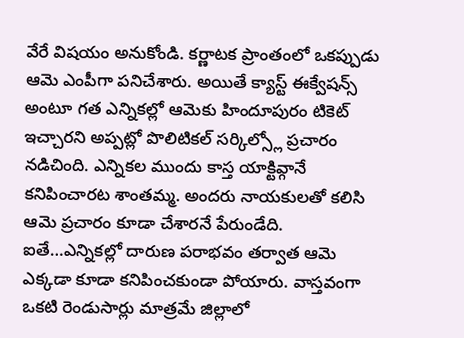వేరే విషయం అనుకోండి. కర్ణాటక ప్రాంతంలో ఒకప్పుడు ఆమె ఎంపీగా పనిచేశారు. అయితే క్యాస్ట్ ఈక్వేషన్స్ అంటూ గత ఎన్నికల్లో ఆమెకు హిందూపురం టికెట్ ఇచ్చారని అప్పట్లో పొలిటికల్ సర్కిల్స్లో ప్రచారం నడిచింది. ఎన్నికల ముందు కాస్త యాక్టివ్గానే కనిపించారట శాంతమ్మ. అందరు నాయకులతో కలిసి ఆమె ప్రచారం కూడా చేశారనే పేరుండేది. ఐతే…ఎన్నికల్లో దారుణ పరాభవం తర్వాత ఆమె ఎక్కడా కూడా కనిపించకుండా పోయారు. వాస్తవంగా ఒకటి రెండుసార్లు మాత్రమే జిల్లాలో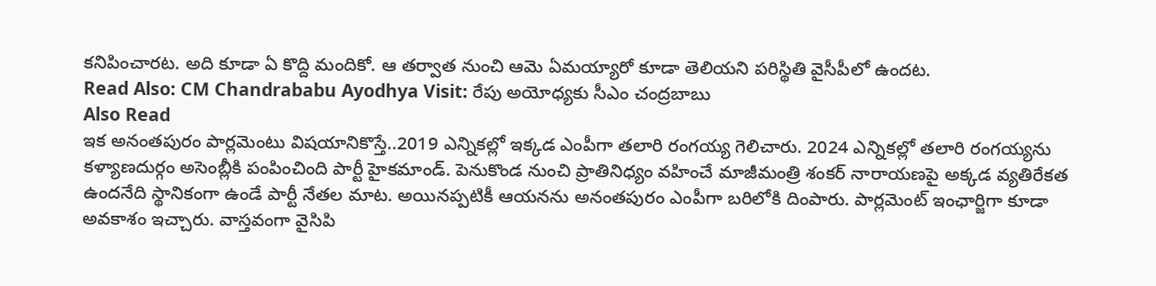కనిపించారట. అది కూడా ఏ కొద్ది మందికో. ఆ తర్వాత నుంచి ఆమె ఏమయ్యారో కూడా తెలియని పరిస్థితి వైసీపీలో ఉందట.
Read Also: CM Chandrababu Ayodhya Visit: రేపు అయోధ్యకు సీఎం చంద్రబాబు
Also Read
ఇక అనంతపురం పార్లమెంటు విషయానికొస్తే..2019 ఎన్నికల్లో ఇక్కడ ఎంపీగా తలారి రంగయ్య గెలిచారు. 2024 ఎన్నికల్లో తలారి రంగయ్యను కళ్యాణదుర్గం అసెంబ్లీకి పంపించింది పార్టీ హైకమాండ్. పెనుకొండ నుంచి ప్రాతినిధ్యం వహించే మాజీమంత్రి శంకర్ నారాయణపై అక్కడ వ్యతిరేకత ఉందనేది స్థానికంగా ఉండే పార్టీ నేతల మాట. అయినప్పటికీ ఆయనను అనంతపురం ఎంపీగా బరిలోకి దింపారు. పార్లమెంట్ ఇంఛార్జిగా కూడా అవకాశం ఇచ్చారు. వాస్తవంగా వైసిపి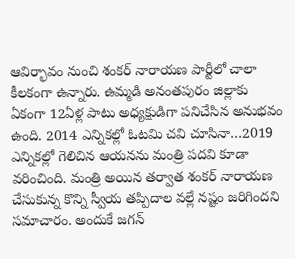ఆవిర్భావం నుంచి శంకర్ నారాయణ పార్టీలో చాలా కీలకంగా ఉన్నారు. ఉమ్మడి అనంతపురం జిల్లాకు ఏకంగా 12ఏళ్ల పాటు అధ్యక్షుడిగా పనిచేసిన అనుభవం ఉంది. 2014 ఎన్నికల్లో ఓటమి చవి చూసినా…2019 ఎన్నికల్లో గెలిచిన ఆయనను మంత్రి పదవి కూడా వరించింది. మంత్రి అయిన తర్వాత శంకర్ నారాయణ చేసుకున్న కొన్ని స్వీయ తప్పిదాల వల్లే నష్టం జరిగిందని సమాచారం. అందుకే జగన్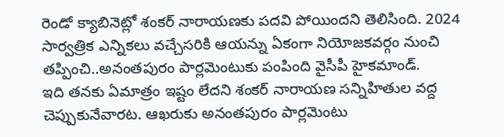రెండో క్యాబినెట్లో శంకర్ నారాయణకు పదవి పోయిందని తెలిసింది. 2024 సార్వత్రిక ఎన్నికలు వచ్చేసరికి ఆయన్ను ఏకంగా నియోజకవర్గం నుంచి తప్పించి..అనంతపురం పార్లమెంటుకు పంపింది వైసీపీ హైకమాండ్.
ఇది తనకు ఏమాత్రం ఇష్టం లేదని శంకర్ నారాయణ సన్నిహితుల వద్ద చెప్పుకునేవారట. ఆఖరుకు అనంతపురం పార్లమెంటు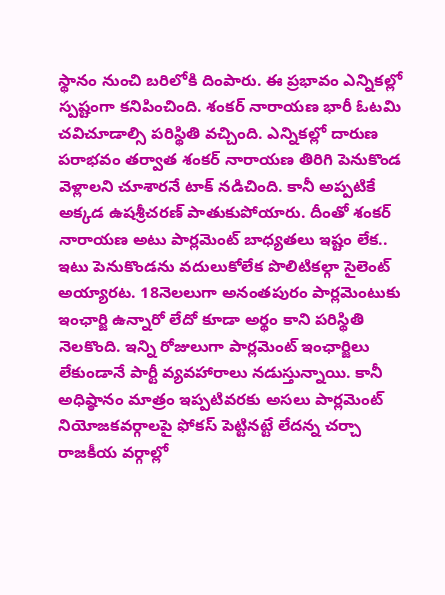స్థానం నుంచి బరిలోకి దింపారు. ఈ ప్రభావం ఎన్నికల్లో స్పష్టంగా కనిపించింది. శంకర్ నారాయణ భారీ ఓటమి చవిచూడాల్సి పరిస్థితి వచ్చింది. ఎన్నికల్లో దారుణ పరాభవం తర్వాత శంకర్ నారాయణ తిరిగి పెనుకొండ వెళ్లాలని చూశారనే టాక్ నడిచింది. కానీ అప్పటికే అక్కడ ఉషశ్రీచరణ్ పాతుకుపోయారు. దీంతో శంకర్ నారాయణ అటు పార్లమెంట్ బాధ్యతలు ఇష్టం లేక.. ఇటు పెనుకొండను వదులుకోలేక పొలిటికల్గా సైలెంట్ అయ్యారట. 18నెలలుగా అనంతపురం పార్లమెంటుకు ఇంఛార్జి ఉన్నారో లేదో కూడా అర్థం కాని పరిస్థితి నెలకొంది. ఇన్ని రోజులుగా పార్లమెంట్ ఇంఛార్జిలు లేకుండానే పార్టీ వ్యవహారాలు నడుస్తున్నాయి. కానీ అధిష్ఠానం మాత్రం ఇప్పటివరకు అసలు పార్లమెంట్ నియోజకవర్గాలపై ఫోకస్ పెట్టినట్టే లేదన్న చర్చా రాజకీయ వర్గాల్లో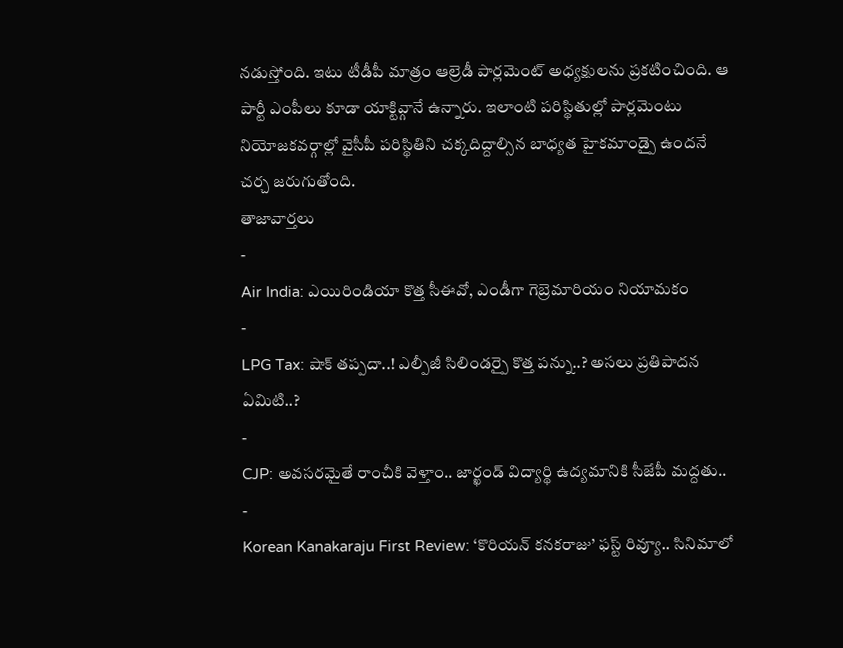నడుస్తోంది. ఇటు టీడీపీ మాత్రం ఆల్రెడీ పార్లమెంట్ అధ్యక్షులను ప్రకటించింది. ఆ పార్టీ ఎంపీలు కూడా యాక్టివ్గానే ఉన్నారు. ఇలాంటి పరిస్థితుల్లో పార్లమెంటు నియోజకవర్గాల్లో వైసీపీ పరిస్థితిని చక్కదిద్దాల్సిన బాధ్యత హైకమాండ్పై ఉందనే చర్చ జరుగుతోంది.
తాజావార్తలు
-
Air India: ఎయిరిండియా కొత్త సీఈవో, ఎండీగా గెబ్రెమారియం నియామకం
-
LPG Tax: షాక్ తప్పదా..! ఎల్పీజీ సిలిండర్పై కొత్త పన్ను..? అసలు ప్రతిపాదన ఏమిటి..?
-
CJP: అవసరమైతే రాంచీకి వెళ్తాం.. జార్ఖండ్ విద్యార్థి ఉద్యమానికి సీజేపీ మద్దతు..
-
Korean Kanakaraju First Review: ‘కొరియన్ కనకరాజు’ ఫస్ట్ రివ్యూ.. సినిమాలో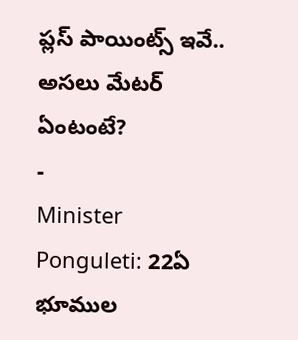ప్లస్ పాయింట్స్ ఇవే.. అసలు మేటర్ ఏంటంటే?
-
Minister Ponguleti: 22ఏ భూముల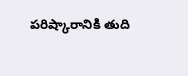పరిష్కారానికి తుది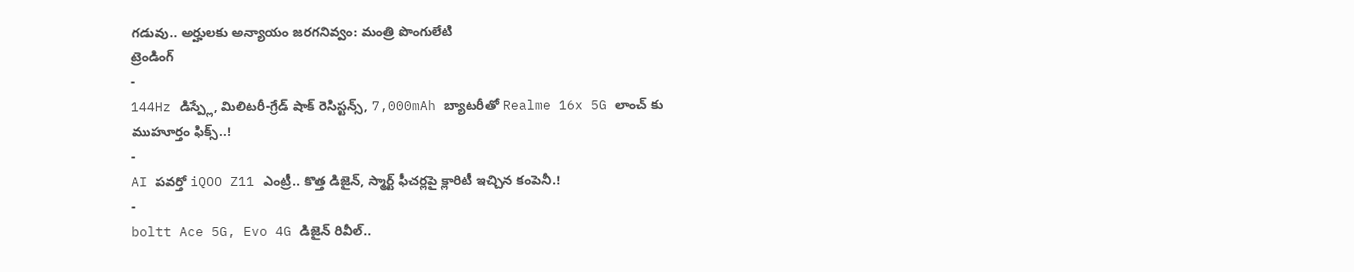గడువు.. అర్హులకు అన్యాయం జరగనివ్వం: మంత్రి పొంగులేటి
ట్రెండింగ్
-
144Hz డిస్ప్లే, మిలిటరీ-గ్రేడ్ షాక్ రెసిస్టన్స్, 7,000mAh బ్యాటరీతో Realme 16x 5G లాంచ్ కు ముహూర్తం ఫిక్స్..!
-
AI పవర్తో iQOO Z11 ఎంట్రీ.. కొత్త డిజైన్, స్మార్ట్ ఫీచర్లపై క్లారిటీ ఇచ్చిన కంపెనీ.!
-
boltt Ace 5G, Evo 4G డిజైన్ రివీల్..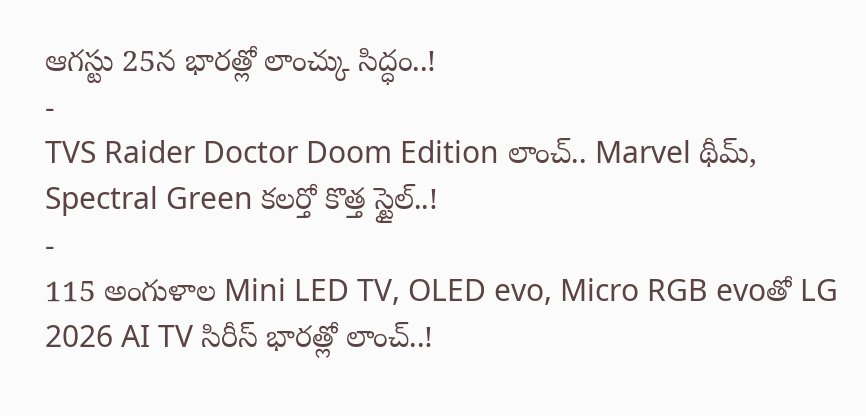ఆగస్టు 25న భారత్లో లాంచ్కు సిద్ధం..!
-
TVS Raider Doctor Doom Edition లాంచ్.. Marvel థీమ్, Spectral Green కలర్తో కొత్త స్టైల్..!
-
115 అంగుళాల Mini LED TV, OLED evo, Micro RGB evoతో LG 2026 AI TV సిరీస్ భారత్లో లాంచ్..!